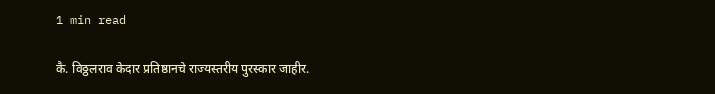1 min read

कै. विठ्ठलराव केदार प्रतिष्ठानचे राज्यस्तरीय पुरस्कार जाहीर.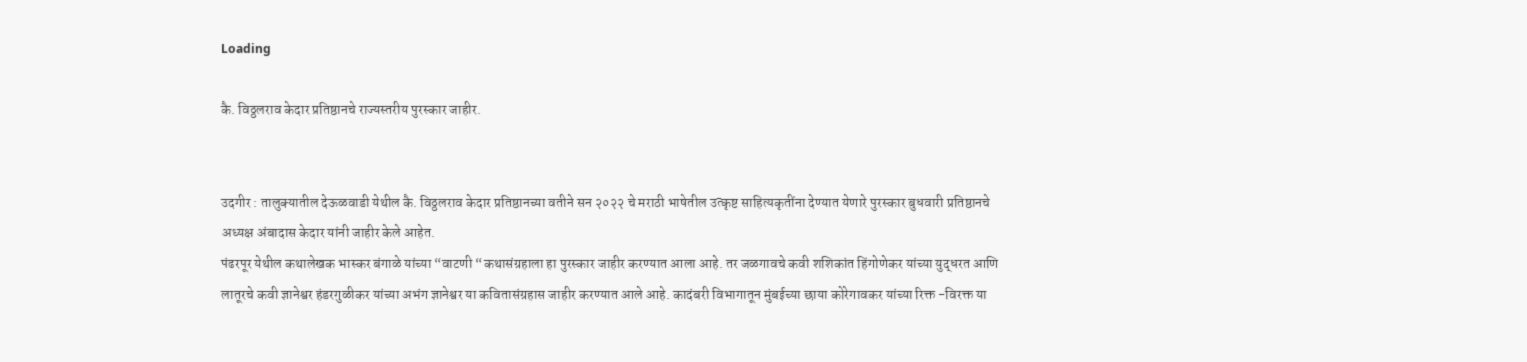Loading

कै. विठ्ठलराव केदार प्रतिष्ठानचे राज्यस्तरीय पुरस्कार जाहीर.


उदगीर : तालुक्यातील देऊळवाडी येथील कै. विठ्ठलराव केदार प्रतिष्ठानच्या वतीने सन २०२२ चे मराठी भाषेतील उत्कृष्ट साहित्यकृतींना देण्यात येणारे पुरस्कार बुधवारी प्रतिष्ठानचे अध्यक्ष अंबादास केदार यांनी जाहीर केले आहेत.
पंढरपूर येथील कथालेखक भास्कर बंगाळे यांच्या “वाटणी “कथासंग्रहाला हा पुरस्कार जाहीर करण्यात आला आहे. तर जळगावचे कवी शशिकांत हिंगोणेकर यांच्या युद्धरत आणि लातूरचे कवी ज्ञानेश्वर हंडरगुळीकर यांच्या अभंग ज्ञानेश्वर या कवितासंग्रहास जाहीर करण्यात आले आहे. कादंबरी विभागातून मुंबईच्या छाया कोरेगावकर यांच्या रिक्त -विरक्त या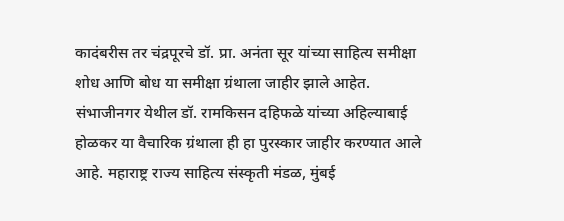कादंबरीस तर चंद्रपूरचे डॉ. प्रा. अनंता सूर यांच्या साहित्य समीक्षा शोध आणि बोध या समीक्षा ग्रंथाला जाहीर झाले आहेत. संभाजीनगर येथील डॉ. रामकिसन दहिफळे यांच्या अहिल्याबाई होळकर या वैचारिक ग्रंथाला ही हा पुरस्कार जाहीर करण्यात आले आहे. महाराष्ट्र राज्य साहित्य संस्कृती मंडळ, मुंबई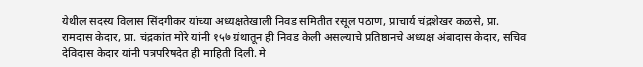येथील सदस्य विलास सिंदगीकर यांच्या अध्यक्षतेखाली निवड समितीत रसूल पठाण, प्राचार्य चंद्रशेखर कळसे, प्रा. रामदास केदार, प्रा. चंद्रकांत मोरे यांनी १५७ ग्रंथातून ही निवड केली असल्याचे प्रतिष्ठानचे अध्यक्ष अंबादास केदार, सचिव देविदास केदार यांनी पत्रपरिषदेत ही माहिती दिली. मे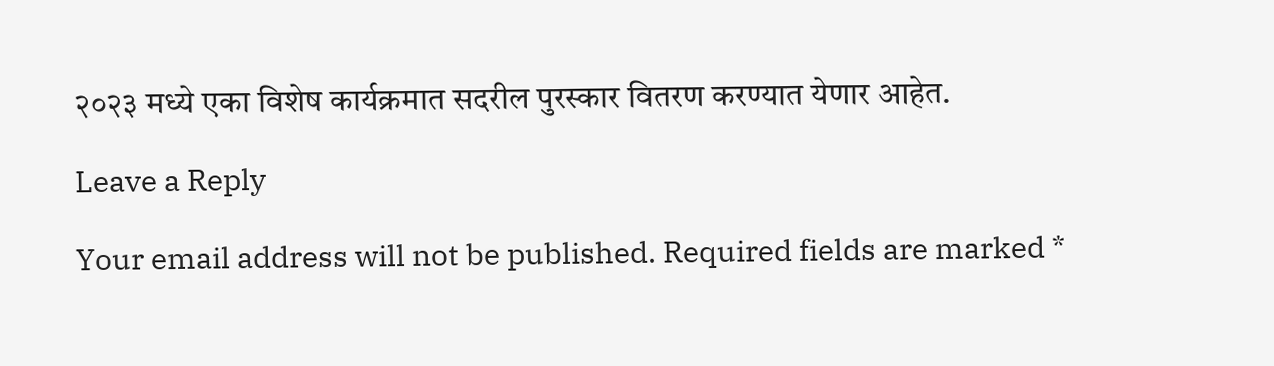२०२३ मध्ये एका विशेष कार्यक्रमात सदरील पुरस्कार वितरण करण्यात येणार आहेत.

Leave a Reply

Your email address will not be published. Required fields are marked *